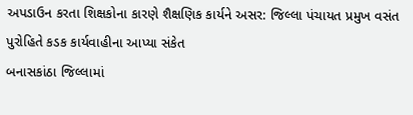અપડાઉન કરતા શિક્ષકોના કારણે શૈક્ષણિક કાર્યને અસર: જિલ્લા પંચાયત પ્રમુખ વસંત પુરોહિતે કડક કાર્યવાહીના આપ્યા સંકેત
બનાસકાંઠા જિલ્લામાં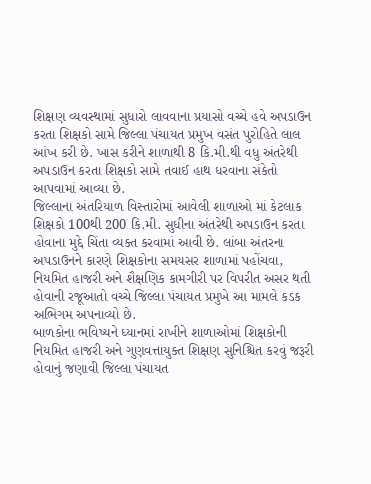શિક્ષણ વ્યવસ્થામાં સુધારો લાવવાના પ્રયાસો વચ્ચે હવે અપડાઉન કરતા શિક્ષકો સામે જિલ્લા પંચાયત પ્રમુખ વસંત પુરોહિતે લાલ આંખ કરી છે. ખાસ કરીને શાળાથી 8 કિ.મી.થી વધુ અંતરેથી અપડાઉન કરતા શિક્ષકો સામે તવાઈ હાથ ધરવાના સંકેતો આપવામાં આવ્યા છે.
જિલ્લાના અંતરિયાળ વિસ્તારોમાં આવેલી શાળાઓ માં કેટલાક શિક્ષકો 100થી 200 કિ.મી. સુધીના અંતરેથી અપડાઉન કરતા હોવાના મુદ્દે ચિંતા વ્યક્ત કરવામાં આવી છે. લાંબા અંતરના અપડાઉનને કારણે શિક્ષકોના સમયસર શાળામાં પહોંચવા, નિયમિત હાજરી અને શૈક્ષણિક કામગીરી પર વિપરીત અસર થતી હોવાની રજૂઆતો વચ્ચે જિલ્લા પંચાયત પ્રમુખે આ મામલે કડક અભિગમ અપનાવ્યો છે.
બાળકોના ભવિષ્યને ધ્યાનમાં રાખીને શાળાઓમાં શિક્ષકોની નિયમિત હાજરી અને ગુણવત્તાયુક્ત શિક્ષણ સુનિશ્ચિત કરવું જરૂરી હોવાનું જણાવી જિલ્લા પંચાયત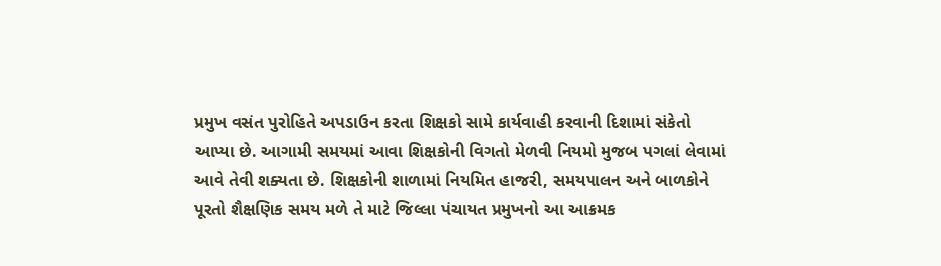પ્રમુખ વસંત પુરોહિતે અપડાઉન કરતા શિક્ષકો સામે કાર્યવાહી કરવાની દિશામાં સંકેતો આપ્યા છે. આગામી સમયમાં આવા શિક્ષકોની વિગતો મેળવી નિયમો મુજબ પગલાં લેવામાં આવે તેવી શક્યતા છે. શિક્ષકોની શાળામાં નિયમિત હાજરી, સમયપાલન અને બાળકોને પૂરતો શૈક્ષણિક સમય મળે તે માટે જિલ્લા પંચાયત પ્રમુખનો આ આક્રમક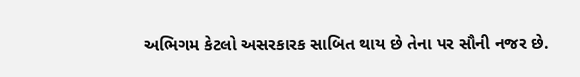અભિગમ કેટલો અસરકારક સાબિત થાય છે તેના પર સૌની નજર છે.